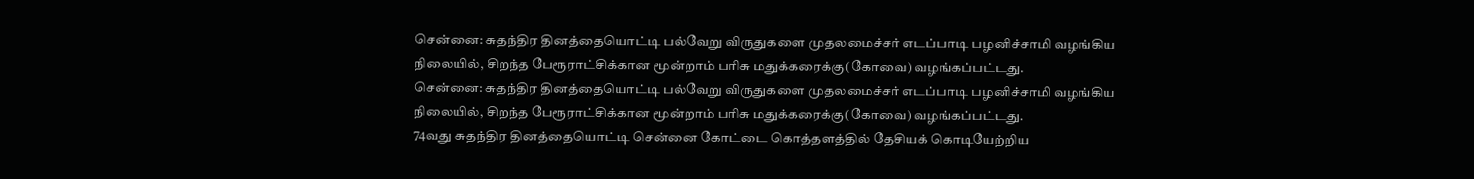சென்னை: சுதந்திர தினத்தையொட்டி பல்வேறு விருதுகளை முதலமைச்சர் எடப்பாடி பழனிச்சாமி வழங்கிய நிலையில், சிறந்த பேரூராட்சிக்கான மூன்றாம் பரிசு மதுக்கரைக்கு(கோவை) வழங்கப்பட்டது.
சென்னை: சுதந்திர தினத்தையொட்டி பல்வேறு விருதுகளை முதலமைச்சர் எடப்பாடி பழனிச்சாமி வழங்கிய நிலையில், சிறந்த பேரூராட்சிக்கான மூன்றாம் பரிசு மதுக்கரைக்கு(கோவை) வழங்கப்பட்டது.
74வது சுதந்திர தினத்தையொட்டி சென்னை கோட்டை கொத்தளத்தில் தேசியக் கொடியேற்றிய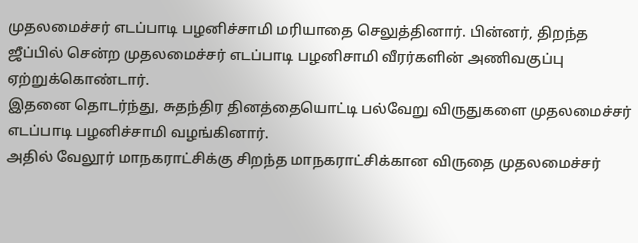முதலமைச்சர் எடப்பாடி பழனிச்சாமி மரியாதை செலுத்தினார். பின்னர், திறந்த ஜீப்பில் சென்ற முதலமைச்சர் எடப்பாடி பழனிசாமி வீரர்களின் அணிவகுப்பு ஏற்றுக்கொண்டார்.
இதனை தொடர்ந்து, சுதந்திர தினத்தையொட்டி பல்வேறு விருதுகளை முதலமைச்சர் எடப்பாடி பழனிச்சாமி வழங்கினார்.
அதில் வேலூர் மாநகராட்சிக்கு சிறந்த மாநகராட்சிக்கான விருதை முதலமைச்சர்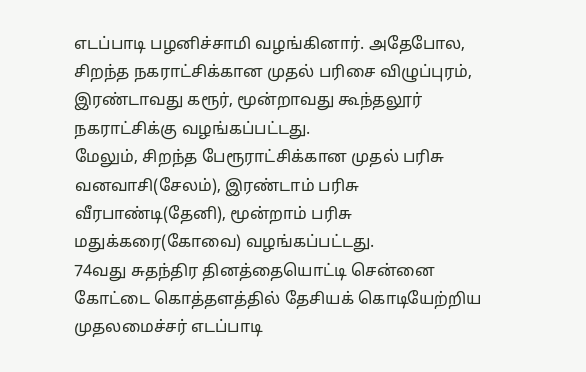எடப்பாடி பழனிச்சாமி வழங்கினார். அதேபோல, சிறந்த நகராட்சிக்கான முதல் பரிசை விழுப்புரம், இரண்டாவது கரூர், மூன்றாவது கூந்தலூர் நகராட்சிக்கு வழங்கப்பட்டது.
மேலும், சிறந்த பேரூராட்சிக்கான முதல் பரிசு வனவாசி(சேலம்), இரண்டாம் பரிசு வீரபாண்டி(தேனி), மூன்றாம் பரிசு மதுக்கரை(கோவை) வழங்கப்பட்டது.
74வது சுதந்திர தினத்தையொட்டி சென்னை கோட்டை கொத்தளத்தில் தேசியக் கொடியேற்றிய முதலமைச்சர் எடப்பாடி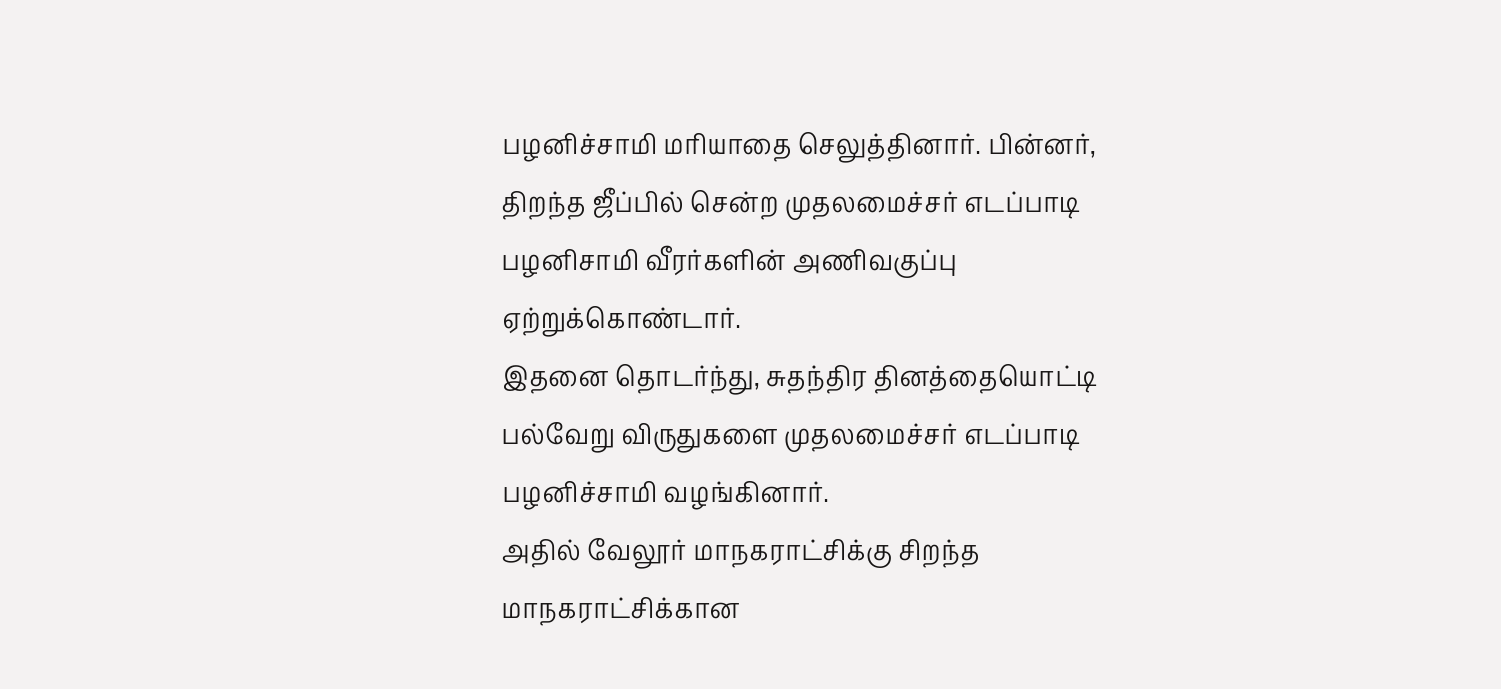பழனிச்சாமி மரியாதை செலுத்தினார். பின்னர், திறந்த ஜீப்பில் சென்ற முதலமைச்சர் எடப்பாடி பழனிசாமி வீரர்களின் அணிவகுப்பு ஏற்றுக்கொண்டார்.
இதனை தொடர்ந்து, சுதந்திர தினத்தையொட்டி பல்வேறு விருதுகளை முதலமைச்சர் எடப்பாடி பழனிச்சாமி வழங்கினார்.
அதில் வேலூர் மாநகராட்சிக்கு சிறந்த மாநகராட்சிக்கான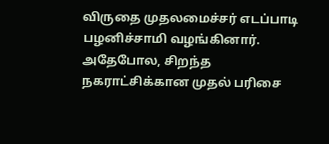விருதை முதலமைச்சர் எடப்பாடி பழனிச்சாமி வழங்கினார். அதேபோல, சிறந்த நகராட்சிக்கான முதல் பரிசை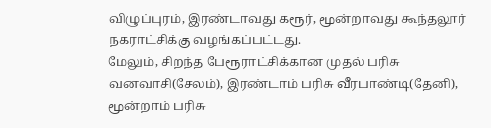விழுப்புரம், இரண்டாவது கரூர், மூன்றாவது கூந்தலூர் நகராட்சிக்கு வழங்கப்பட்டது.
மேலும், சிறந்த பேரூராட்சிக்கான முதல் பரிசு வனவாசி(சேலம்), இரண்டாம் பரிசு வீரபாண்டி(தேனி), மூன்றாம் பரிசு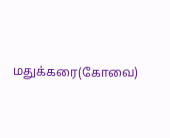மதுக்கரை(கோவை)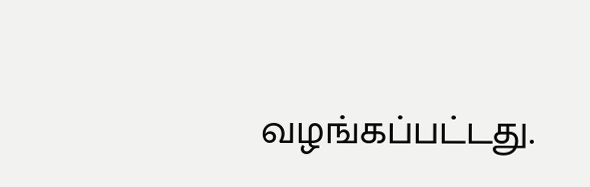வழங்கப்பட்டது.